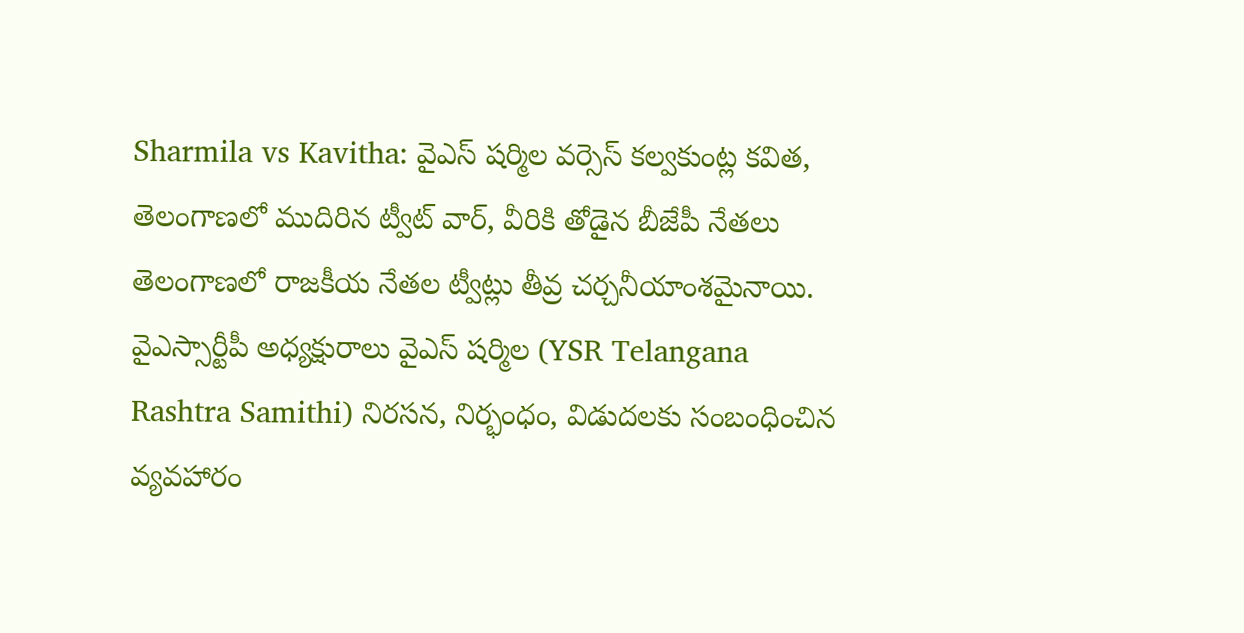Sharmila vs Kavitha: వైఎస్ షర్మిల వర్సెస్ కల్వకుంట్ల కవిత, తెలంగాణలో ముదిరిన ట్వీట్ వార్, వీరికి తోడైన బీజేపీ నేతలు
తెలంగాణలో రాజకీయ నేతల ట్వీట్లు తీవ్ర చర్చనీయాంశమైనాయి. వైఎస్సార్టీపీ అధ్యక్షురాలు వైఎస్ షర్మిల (YSR Telangana Rashtra Samithi) నిరసన, నిర్భంధం, విడుదలకు సంబంధించిన వ్యవహారం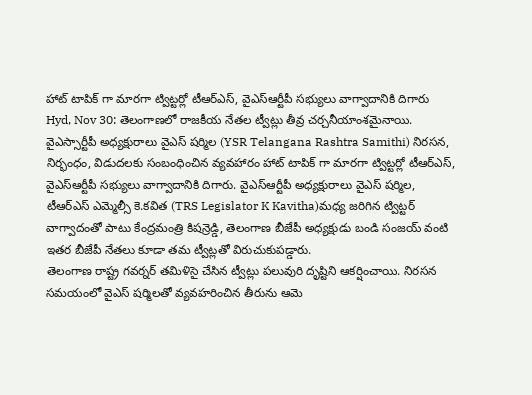హాట్ టాపిక్ గా మారగా ట్విట్టర్లో టీఆర్ఎస్, వైఎస్ఆర్టీపీ సభ్యులు వాగ్వాదానికి దిగారు
Hyd, Nov 30: తెలంగాణలో రాజకీయ నేతల ట్వీట్లు తీవ్ర చర్చనీయాంశమైనాయి. వైఎస్సార్టీపీ అధ్యక్షురాలు వైఎస్ షర్మిల (YSR Telangana Rashtra Samithi) నిరసన, నిర్భంధం, విడుదలకు సంబంధించిన వ్యవహారం హాట్ టాపిక్ గా మారగా ట్విట్టర్లో టీఆర్ఎస్, వైఎస్ఆర్టీపీ సభ్యులు వాగ్వాదానికి దిగారు. వైఎస్ఆర్టీపీ అధ్యక్షురాలు వైఎస్ షర్మిల, టీఆర్ఎస్ ఎమ్మెల్సీ కె.కవిత (TRS Legislator K Kavitha)మధ్య జరిగిన ట్విట్టర్ వాగ్వాదంతో పాటు కేంద్రమంత్రి కిషన్రెడ్డి, తెలంగాణ బీజేపీ అధ్యక్షుడు బండి సంజయ్ వంటి ఇతర బీజేపీ నేతలు కూడా తమ ట్వీట్లతో విరుచుకుపడ్డారు.
తెలంగాణ రాష్ట్ర గవర్నర్ తమిళిసై చేసిన ట్వీట్లు పలువురి దృష్టిని ఆకర్షించాయి. నిరసన సమయంలో వైఎస్ షర్మిలతో వ్యవహరించిన తీరును ఆమె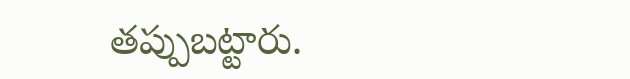తప్పుబట్టారు.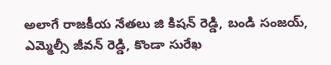అలాగే రాజకీయ నేతలు జి కిషన్ రెడ్డి, బండి సంజయ్, ఎమ్మెల్సీ జీవన్ రెడ్డి, కొండా సురేఖ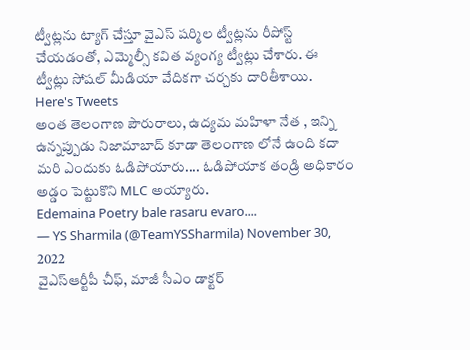ట్వీట్లను ట్యాగ్ చేస్తూ వైఎస్ షర్మిల ట్వీట్లను రీపోస్ట్ చేయడంతో, ఎమ్మెల్సీ కవిత వ్యంగ్య ట్వీట్లు చేశారు. ఈ ట్వీట్లు సోషల్ మీడియా వేదికగా చర్చకు దారితీశాయి.
Here's Tweets
అంత తెలంగాణ పౌరురాలు, ఉద్యమ మహిళా నేత , ఇన్ని ఉన్నప్పుడు నిజామాబాద్ కూడా తెలంగాణ లోనే ఉంది కదా మరి ఎందుకు ఓడిపోయారు.... ఓడిపోయాక తండ్రి అధికారం అడ్డం పెట్టుకొని MLC అయ్యారు.
Edemaina Poetry bale rasaru evaro....
— YS Sharmila (@TeamYSSharmila) November 30, 2022
వైఎస్ఆర్టీపీ చీఫ్, మాజీ సీఎం డాక్టర్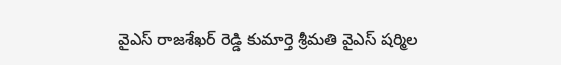వైఎస్ రాజశేఖర్ రెడ్డి కుమార్తె శ్రీమతి వైఎస్ షర్మిల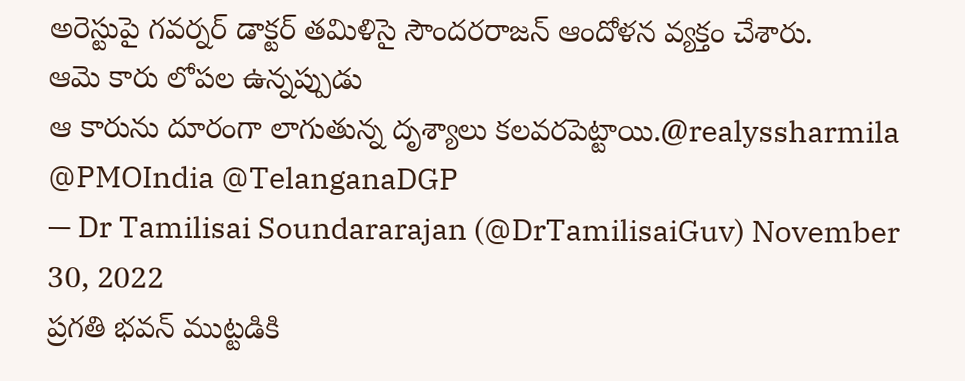అరెస్టుపై గవర్నర్ డాక్టర్ తమిళిసై సౌందరరాజన్ ఆందోళన వ్యక్తం చేశారు.
ఆమె కారు లోపల ఉన్నప్పుడు
ఆ కారును దూరంగా లాగుతున్న దృశ్యాలు కలవరపెట్టాయి.@realyssharmila @PMOIndia @TelanganaDGP
— Dr Tamilisai Soundararajan (@DrTamilisaiGuv) November 30, 2022
ప్రగతి భవన్ ముట్టడికి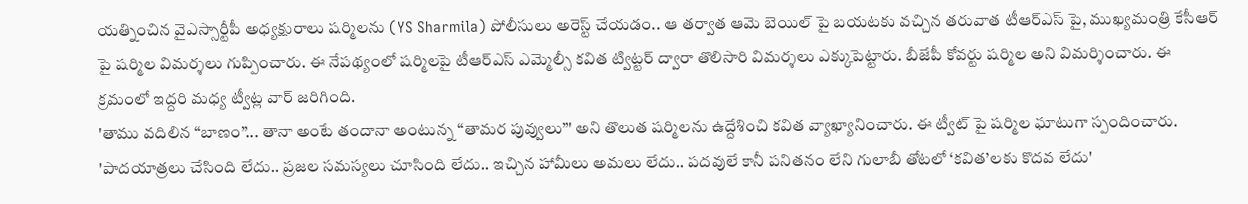యత్నించిన వైఎస్సార్టీపీ అధ్యక్షురాలు షర్మిలను (YS Sharmila) పోలీసులు అరెస్ట్ చేయడం.. ఆ తర్వాత ఆమె బెయిల్ పై బయటకు వచ్చిన తరువాత టీఆర్ఎస్ పై, ముఖ్యమంత్రి కేసీఆర్ పై షర్మిల విమర్శలు గుప్పించారు. ఈ నేపథ్యంలో షర్మిలపై టీఆర్ఎస్ ఎమ్మెల్సీ కవిత ట్విట్టర్ ద్వారా తొలిసారి విమర్శలు ఎక్కుపెట్టారు. బీజేపీ కోవర్టు షర్మిల అని విమర్శించారు. ఈ క్రమంలో ఇద్దరి మధ్య ట్వీట్ల వార్ జరిగింది.
'తాము వదిలిన “బాణం”... తానా అంటే తందానా అంటున్న “తామర పువ్వులు”' అని తొలుత షర్మిలను ఉద్దేశించి కవిత వ్యాఖ్యానించారు. ఈ ట్వీట్ పై షర్మిల ఘాటుగా స్పందించారు. 'పాదయాత్రలు చేసింది లేదు.. ప్రజల సమస్యలు చూసింది లేదు.. ఇచ్చిన హామీలు అమలు లేదు.. పదవులే కానీ పనితనం లేని గులాబీ తోటలో ‘కవిత’లకు కొదవ లేదు'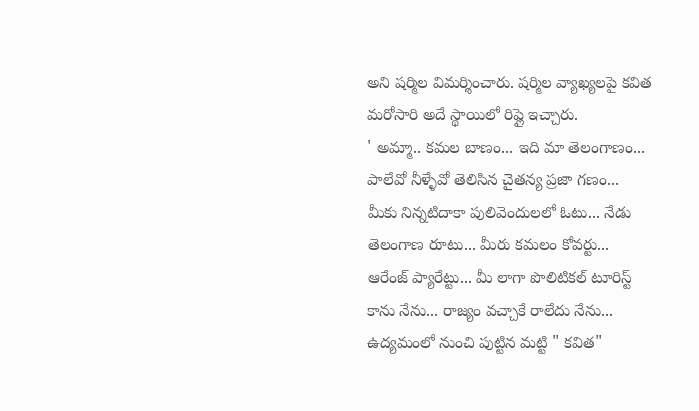అని షర్మిల విమర్శించారు. షర్మిల వ్యాఖ్యలపై కవిత మరోసారి అదే స్థాయిలో రిప్లై ఇచ్చారు.
' అమ్మా.. కమల బాణం... ఇది మా తెలంగాణం... పాలేవో నీళ్ళేవో తెలిసిన చైతన్య ప్రజా గణం... మీకు నిన్నటిదాకా పులివెందులలో ఓటు... నేడు తెలంగాణ రూటు... మీరు కమలం కోవర్టు... ఆరేంజ్ ప్యారేట్టు... మీ లాగా పొలిటికల్ టూరిస్ట్ కాను నేను... రాజ్యం వచ్చాకే రాలేదు నేను... ఉద్యమంలో నుంచి పుట్టిన మట్టి " కవిత"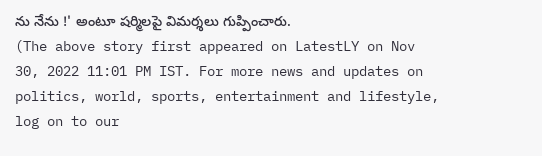ను నేను !' అంటూ షర్మిలపై విమర్శలు గుప్పించారు.
(The above story first appeared on LatestLY on Nov 30, 2022 11:01 PM IST. For more news and updates on politics, world, sports, entertainment and lifestyle, log on to our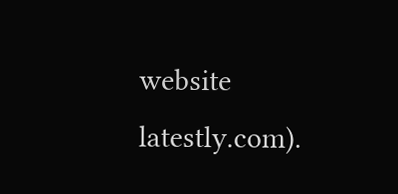website latestly.com).